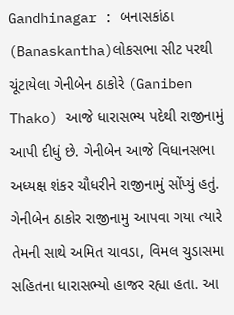Gandhinagar : બનાસકાંઠા (Banaskantha)લોકસભા સીટ પરથી ચૂંટાયેલા ગેનીબેન ઠાકોરે (Ganiben Thako) આજે ધારાસભ્ય પદેથી રાજીનામું આપી દીધું છે. ગેનીબેન આજે વિધાનસભા અધ્યક્ષ શંકર ચૌધરીને રાજીનામું સોંપ્યું હતું. ગેનીબેન ઠાકોર રાજીનામુ આપવા ગયા ત્યારે તેમની સાથે અમિત ચાવડા, વિમલ ચુડાસમા સહિતના ધારાસભ્યો હાજર રહ્યા હતા. આ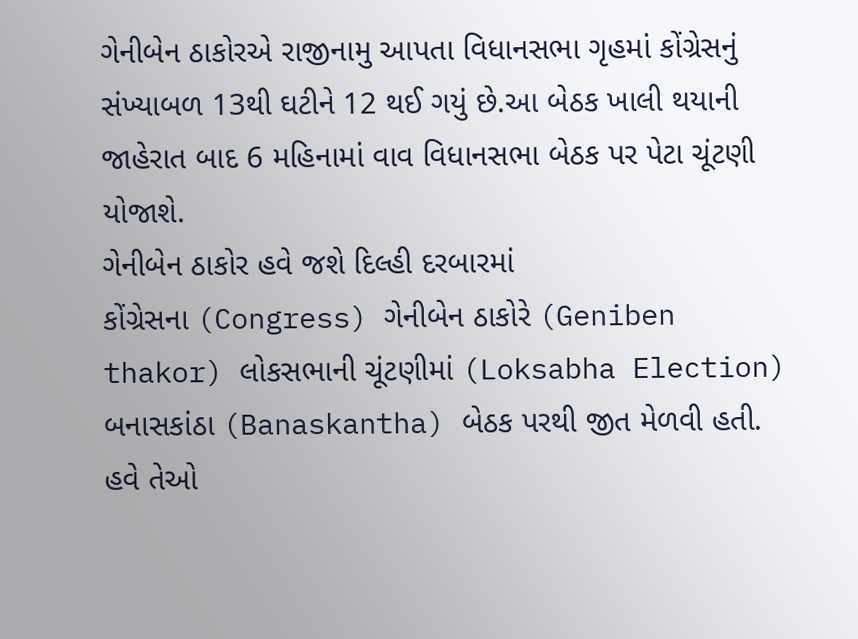ગેનીબેન ઠાકોરએ રાજીનામુ આપતા વિધાનસભા ગૃહમાં કોંગ્રેસનું સંખ્યાબળ 13થી ઘટીને 12 થઈ ગયું છે.આ બેઠક ખાલી થયાની જાહેરાત બાદ 6 મહિનામાં વાવ વિધાનસભા બેઠક પર પેટા ચૂંટણી યોજાશે.
ગેનીબેન ઠાકોર હવે જશે દિલ્હી દરબારમાં
કોંગ્રેસના (Congress) ગેનીબેન ઠાકોરે (Geniben thakor) લોકસભાની ચૂંટણીમાં (Loksabha Election) બનાસકાંઠા (Banaskantha) બેઠક પરથી જીત મેળવી હતી. હવે તેઓ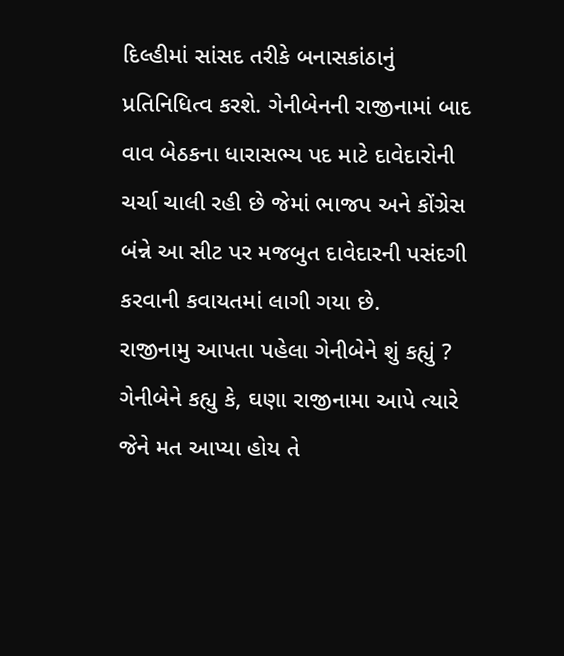દિલ્હીમાં સાંસદ તરીકે બનાસકાંઠાનું પ્રતિનિધિત્વ કરશે. ગેનીબેનની રાજીનામાં બાદ વાવ બેઠકના ધારાસભ્ય પદ માટે દાવેદારોની ચર્ચા ચાલી રહી છે જેમાં ભાજપ અને કોંગ્રેસ બંન્ને આ સીટ પર મજબુત દાવેદારની પસંદગી કરવાની કવાયતમાં લાગી ગયા છે.
રાજીનામુ આપતા પહેલા ગેનીબેને શું કહ્યું ?
ગેનીબેને કહ્યુ કે, ઘણા રાજીનામા આપે ત્યારે જેને મત આપ્યા હોય તે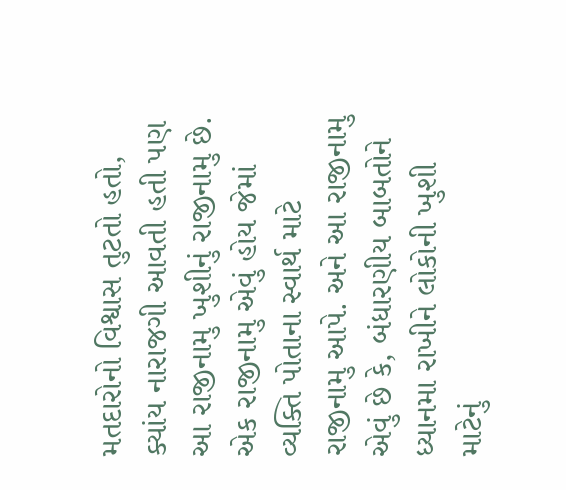મતદારોનો વિશ્વાસ તુટતો હતો, ક્યાંય નારાજગી આવતી હતી પણ આ રાજીનામુ ખુશીનું રાજીનામુ છે. એક રાજીનામુ એવું હોય જેમાં વ્યક્તિ પોતાના સ્વાર્થ માટે રાજીનામુ આપે. અને આ રાજીનામુ એવું છે કે, બંધારણીય બાબતોને ધ્યાનમા રાખીને લોકોની ખુશી માટેનું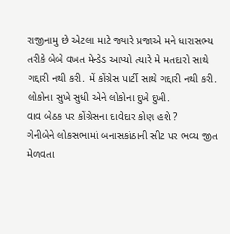રાજીનામુ છે એટલા માટે જ્યારે પ્રજાએ મને ધારાસભ્ય તરીકે બેબે વખત મેન્ડેડ આપ્યો ત્યારે મે મતદારો સાથે ગદ્દારી નથી કરી. મેં કોંગ્રેસ પાર્ટી સાથે ગદ્દારી નથી કરી. લોકોના સુખે સુધી એને લોકોના દુખે દુખી.
વાવ બેઠક પર કોંગ્રેસના દાવેદાર કોણ હશે ?
ગેનીબેને લોકસભામાં બનાસકાંઠાની સીટ પર ભવ્ય જીત મેળવતા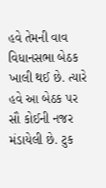હવે તેમની વાવ વિધાનસભા બેઠક ખાલી થઈ છે. ત્યારે હવે આ બેઠક પર સૌ કોઈની નજર મંડાયેલી છે. ટુક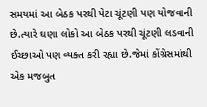સમયમાં આ બેઠક પરથી પેટા ચૂંટણી પણ યોજવાની છે.ત્યારે ઘણા લોકો આ બેઠક પરથી ચૂંટણી લડવાની ઈચ્છાઓ પણ વ્યક્ત કરી રહ્યા છે.જેમાં કોંગ્રેસમાંથી એક મજબુત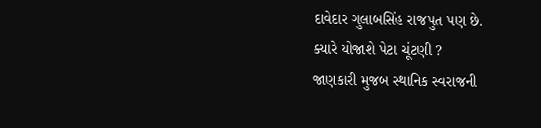દાવેદાર ગુલાબસિંહ રાજપુત પણ છે.
ક્યારે યોજાશે પેટા ચૂંટણી ?
જાણકારી મુજબ સ્થાનિક સ્વરાજની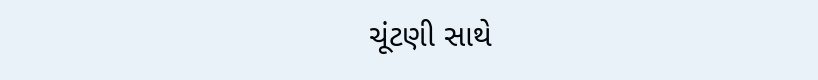ચૂંટણી સાથે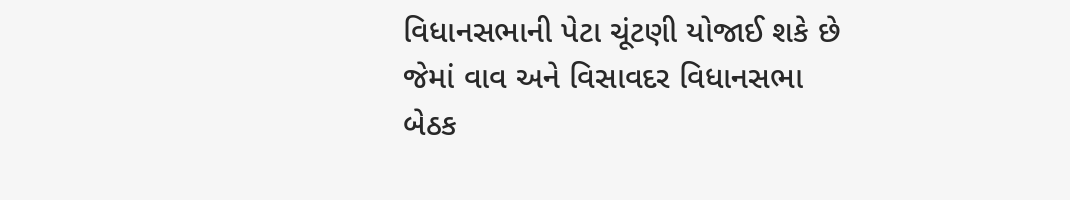વિધાનસભાની પેટા ચૂંટણી યોજાઈ શકે છે જેમાં વાવ અને વિસાવદર વિધાનસભા બેઠક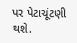પર પેટાચૂંટણી થશે.